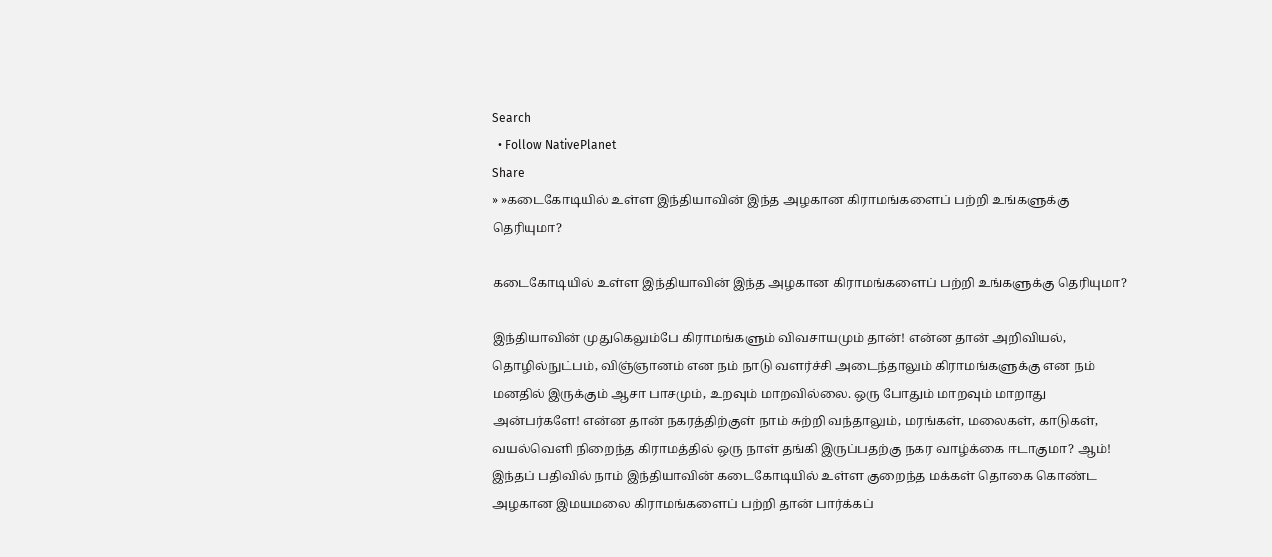Search
  • Follow NativePlanet
Share
» »கடைகோடியில் உள்ள இந்தியாவின் இந்த அழகான கிராமங்களைப் பற்றி உங்களுக்கு தெரியுமா?

கடைகோடியில் உள்ள இந்தியாவின் இந்த அழகான கிராமங்களைப் பற்றி உங்களுக்கு தெரியுமா?

இந்தியாவின் முதுகெலும்பே கிராமங்களும் விவசாயமும் தான்! என்ன தான் அறிவியல், தொழில்நுட்பம், விஞ்ஞானம் என நம் நாடு வளர்ச்சி அடைந்தாலும் கிராமங்களுக்கு என நம் மனதில் இருக்கும் ஆசா பாசமும், உறவும் மாறவில்லை. ஒரு போதும் மாறவும் மாறாது அன்பர்களே! என்ன தான் நகரத்திற்குள் நாம் சுற்றி வந்தாலும், மரங்கள், மலைகள், காடுகள், வயல்வெளி நிறைந்த கிராமத்தில் ஒரு நாள் தங்கி இருப்பதற்கு நகர வாழ்க்கை ஈடாகுமா? ஆம்! இந்தப் பதிவில் நாம் இந்தியாவின் கடைகோடியில் உள்ள குறைந்த மக்கள் தொகை கொண்ட அழகான இமயமலை கிராமங்களைப் பற்றி தான் பார்க்கப்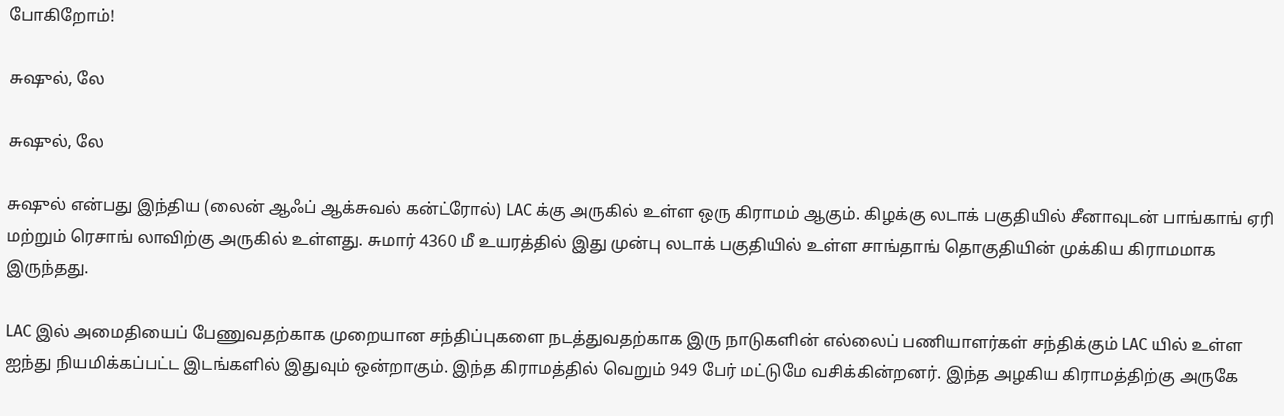போகிறோம்!

சுஷுல், லே

சுஷுல், லே

சுஷுல் என்பது இந்திய (லைன் ஆஃப் ஆக்சுவல் கன்ட்ரோல்) LAC க்கு அருகில் உள்ள ஒரு கிராமம் ஆகும். கிழக்கு லடாக் பகுதியில் சீனாவுடன் பாங்காங் ஏரி மற்றும் ரெசாங் லாவிற்கு அருகில் உள்ளது. சுமார் 4360 மீ உயரத்தில் இது முன்பு லடாக் பகுதியில் உள்ள சாங்தாங் தொகுதியின் முக்கிய கிராமமாக இருந்தது.

LAC இல் அமைதியைப் பேணுவதற்காக முறையான சந்திப்புகளை நடத்துவதற்காக இரு நாடுகளின் எல்லைப் பணியாளர்கள் சந்திக்கும் LAC யில் உள்ள ஐந்து நியமிக்கப்பட்ட இடங்களில் இதுவும் ஒன்றாகும். இந்த கிராமத்தில் வெறும் 949 பேர் மட்டுமே வசிக்கின்றனர். இந்த அழகிய கிராமத்திற்கு அருகே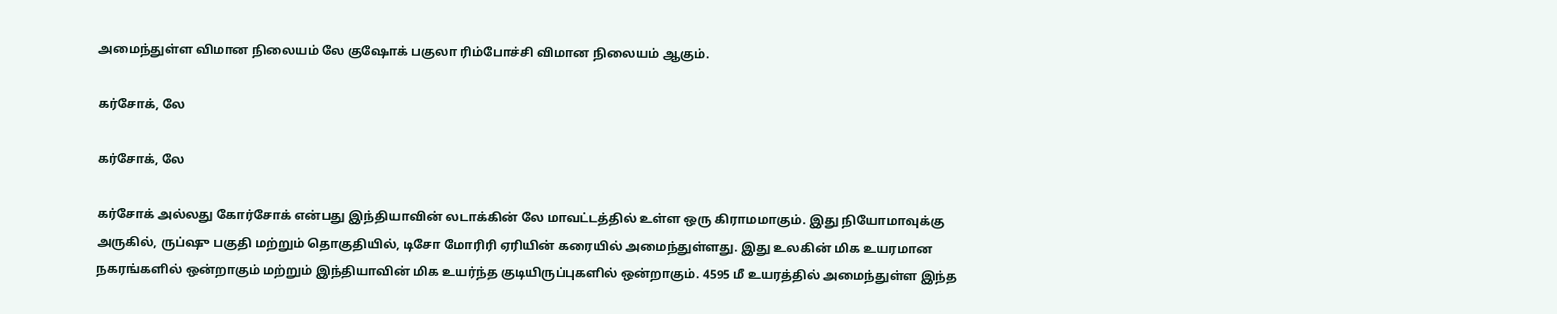அமைந்துள்ள விமான நிலையம் லே குஷோக் பகுலா ரிம்போச்சி விமான நிலையம் ஆகும்.

கர்சோக், லே

கர்சோக், லே

கர்சோக் அல்லது கோர்சோக் என்பது இந்தியாவின் லடாக்கின் லே மாவட்டத்தில் உள்ள ஒரு கிராமமாகும். இது நியோமாவுக்கு அருகில், ருப்ஷு பகுதி மற்றும் தொகுதியில், டிசோ மோரிரி ஏரியின் கரையில் அமைந்துள்ளது. இது உலகின் மிக உயரமான நகரங்களில் ஒன்றாகும் மற்றும் இந்தியாவின் மிக உயர்ந்த குடியிருப்புகளில் ஒன்றாகும். 4595 மீ உயரத்தில் அமைந்துள்ள இந்த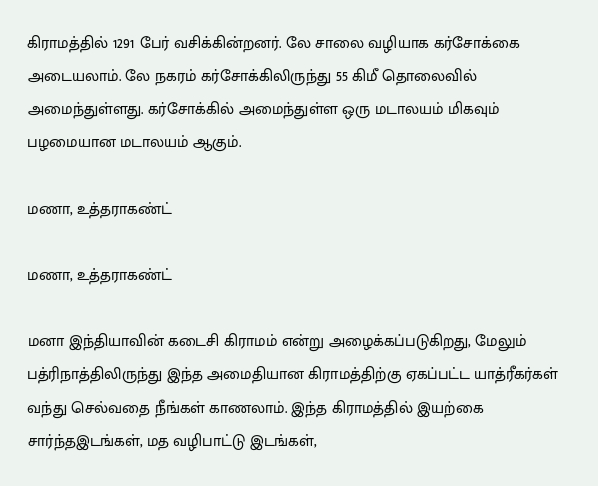கிராமத்தில் 1291 பேர் வசிக்கின்றனர். லே சாலை வழியாக கர்சோக்கை அடையலாம். லே நகரம் கர்சோக்கிலிருந்து 55 கிமீ தொலைவில் அமைந்துள்ளது. கர்சோக்கில் அமைந்துள்ள ஒரு மடாலயம் மிகவும் பழமையான மடாலயம் ஆகும்.

மணா, உத்தராகண்ட்

மணா, உத்தராகண்ட்

மனா இந்தியாவின் கடைசி கிராமம் என்று அழைக்கப்படுகிறது, மேலும் பத்ரிநாத்திலிருந்து இந்த அமைதியான கிராமத்திற்கு ஏகப்பட்ட யாத்ரீகர்கள் வந்து செல்வதை நீங்கள் காணலாம். இந்த கிராமத்தில் இயற்கை சார்ந்தஇடங்கள், மத வழிபாட்டு இடங்கள்,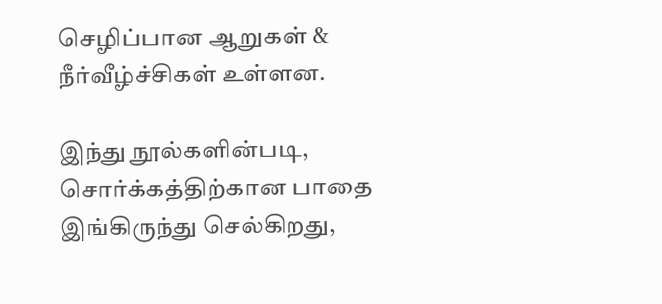செழிப்பான ஆறுகள் & நீர்வீழ்ச்சிகள் உள்ளன.

இந்து நூல்களின்படி, சொர்க்கத்திற்கான பாதை இங்கிருந்து செல்கிறது,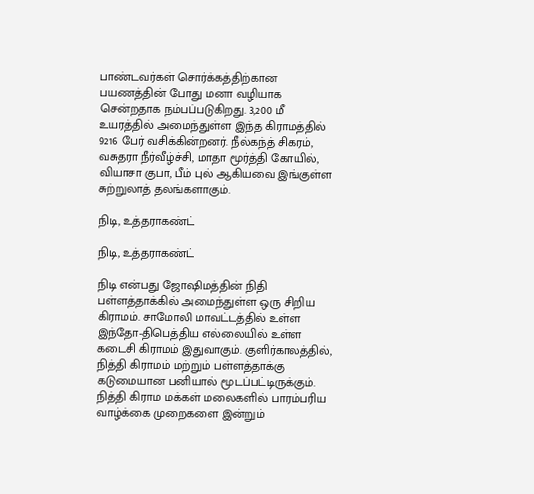பாண்டவர்கள் சொர்க்கத்திற்கான பயணத்தின் போது மனா வழியாக சென்றதாக நம்பப்படுகிறது. 3,200 மீ உயரத்தில் அமைந்துள்ள இந்த கிராமத்தில் 9216 பேர் வசிக்கின்றனர். நீல்கந்த் சிகரம், வசுதரா நீர்வீழ்ச்சி, மாதா மூர்த்தி கோயில், வியாசா குபா, பீம் புல் ஆகியவை இங்குள்ள சுற்றுலாத் தலங்களாகும்.

நிடி, உத்தராகண்ட்

நிடி, உத்தராகண்ட்

நிடி என்பது ஜோஷிமத்தின் நிதி பள்ளத்தாக்கில் அமைந்துள்ள ஒரு சிறிய கிராமம். சாமோலி மாவட்டத்தில் உள்ள இந்தோ-திபெத்திய எல்லையில் உள்ள கடைசி கிராமம் இதுவாகும். குளிர்காலத்தில், நித்தி கிராமம் மற்றும் பள்ளத்தாக்கு கடுமையான பனியால் மூடப்பட்டிருக்கும். நித்தி கிராம மக்கள் மலைகளில் பாரம்பரிய வாழ்க்கை முறைகளை இன்றும்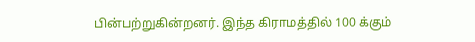பின்பற்றுகின்றனர். இந்த கிராமத்தில் 100 க்கும்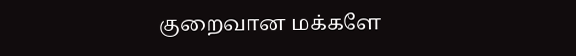குறைவான மக்களே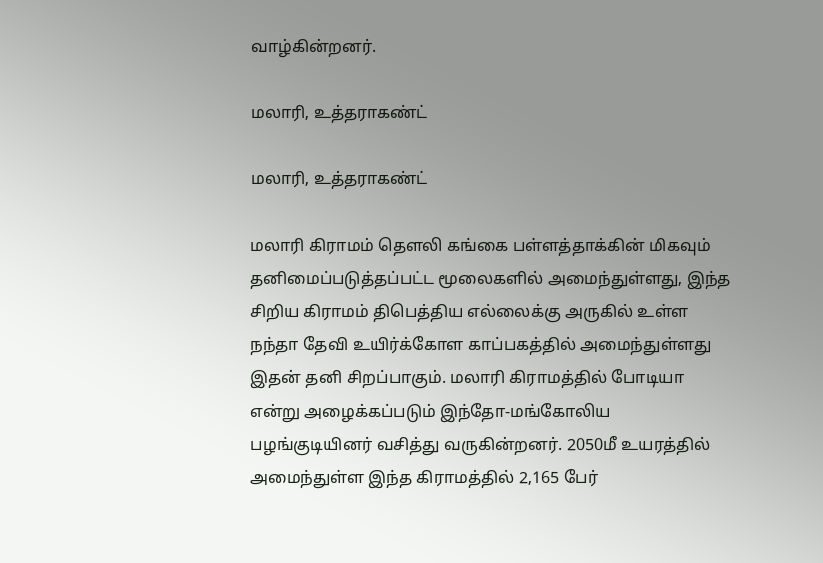வாழ்கின்றனர்.

மலாரி, உத்தராகண்ட்

மலாரி, உத்தராகண்ட்

மலாரி கிராமம் தௌலி கங்கை பள்ளத்தாக்கின் மிகவும் தனிமைப்படுத்தப்பட்ட மூலைகளில் அமைந்துள்ளது, இந்த சிறிய கிராமம் திபெத்திய எல்லைக்கு அருகில் உள்ள நந்தா தேவி உயிர்க்கோள காப்பகத்தில் அமைந்துள்ளது இதன் தனி சிறப்பாகும். மலாரி கிராமத்தில் போடியா என்று அழைக்கப்படும் இந்தோ-மங்கோலிய பழங்குடியினர் வசித்து வருகின்றனர். 2050மீ உயரத்தில் அமைந்துள்ள இந்த கிராமத்தில் 2,165 பேர்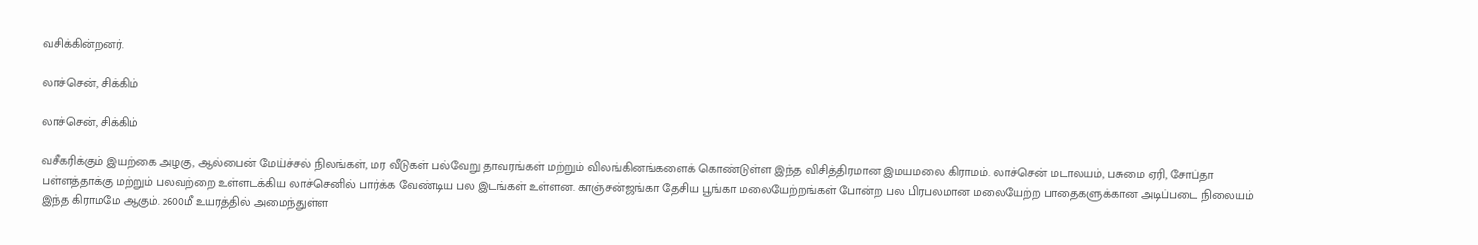வசிக்கின்றனர்.

லாச்சென், சிக்கிம்

லாச்சென், சிக்கிம்

வசீகரிக்கும் இயற்கை அழகு, ஆல்பைன் மேய்ச்சல் நிலங்கள், மர வீடுகள் பல்வேறு தாவரங்கள் மற்றும் விலங்கினங்களைக் கொண்டுள்ள இந்த விசித்திரமான இமயமலை கிராமம். லாச்சென் மடாலயம், பசுமை ஏரி, சோப்தா பள்ளத்தாக்கு மற்றும் பலவற்றை உள்ளடக்கிய லாச்செனில் பார்க்க வேண்டிய பல இடங்கள் உள்ளன. காஞ்சன்ஜங்கா தேசிய பூங்கா மலையேற்றங்கள் போன்ற பல பிரபலமான மலையேற்ற பாதைகளுக்கான அடிப்படை நிலையம் இந்த கிராமமே ஆகும். 2600மீ உயரத்தில் அமைந்துள்ள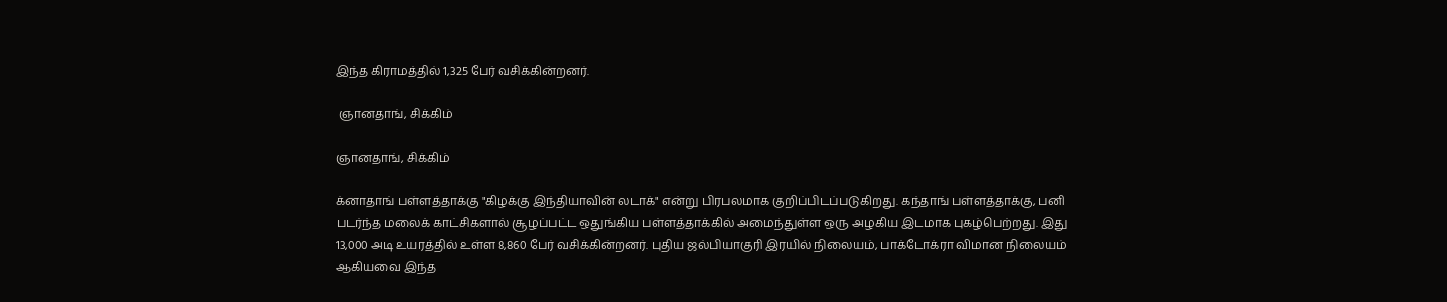இந்த கிராமத்தில் 1,325 பேர் வசிக்கின்றனர்.

 ஞானதாங், சிக்கிம்

ஞானதாங், சிக்கிம்

க்னாதாங் பள்ளத்தாக்கு "கிழக்கு இந்தியாவின் லடாக்" என்று பிரபலமாக குறிப்பிடப்படுகிறது. கந்தாங் பள்ளத்தாக்கு, பனி படர்ந்த மலைக் காட்சிகளால் சூழப்பட்ட ஒதுங்கிய பள்ளத்தாக்கில் அமைந்துள்ள ஒரு அழகிய இடமாக புகழ்பெற்றது. இது 13,000 அடி உயரத்தில் உள்ள 8,860 பேர் வசிக்கின்றனர். புதிய ஜல்பியாகுரி இரயில் நிலையம், பாக்டோக்ரா விமான நிலையம் ஆகியவை இந்த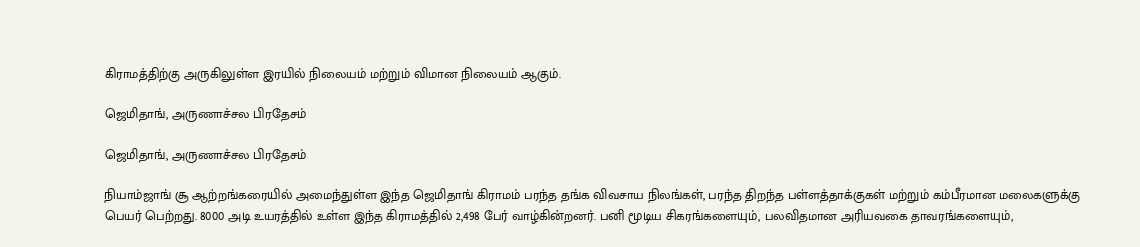கிராமத்திற்கு அருகிலுள்ள இரயில் நிலையம் மற்றும் விமான நிலையம் ஆகும்.

ஜெமிதாங், அருணாச்சல பிரதேசம்

ஜெமிதாங், அருணாச்சல பிரதேசம்

நியாம்ஜாங் சூ ஆற்றங்கரையில் அமைந்துள்ள இந்த ஜெமிதாங் கிராமம் பரந்த தங்க விவசாய நிலங்கள், பரந்த திறந்த பள்ளத்தாக்குகள் மற்றும் கம்பீரமான மலைகளுக்கு பெயர் பெற்றது. 8000 அடி உயரத்தில் உள்ள இந்த கிராமத்தில் 2,498 பேர் வாழ்கின்றனர். பனி மூடிய சிகரங்களையும், பலவிதமான அரியவகை தாவரங்களையும்,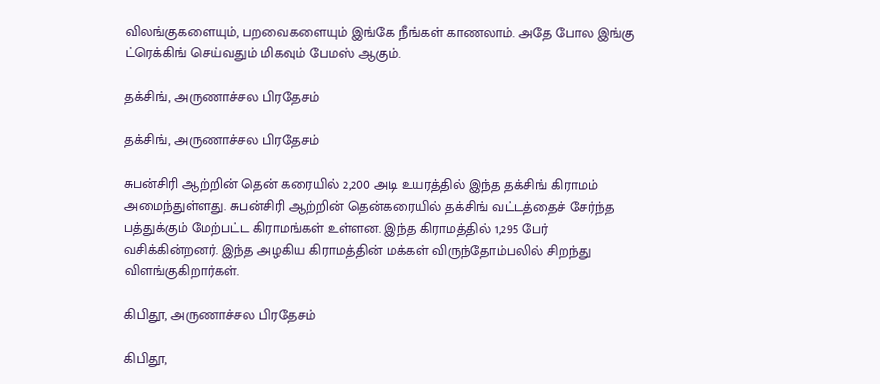விலங்குகளையும், பறவைகளையும் இங்கே நீங்கள் காணலாம். அதே போல இங்கு ட்ரெக்கிங் செய்வதும் மிகவும் பேமஸ் ஆகும்.

தக்சிங், அருணாச்சல பிரதேசம்

தக்சிங், அருணாச்சல பிரதேசம்

சுபன்சிரி ஆற்றின் தென் கரையில் 2,200 அடி உயரத்தில் இந்த தக்சிங் கிராமம் அமைந்துள்ளது. சுபன்சிரி ஆற்றின் தென்கரையில் தக்சிங் வட்டத்தைச் சேர்ந்த பத்துக்கும் மேற்பட்ட கிராமங்கள் உள்ளன. இந்த கிராமத்தில் 1,295 பேர் வசிக்கின்றனர். இந்த அழகிய கிராமத்தின் மக்கள் விருந்தோம்பலில் சிறந்து விளங்குகிறார்கள்.

கிபிதூ, அருணாச்சல பிரதேசம்

கிபிதூ,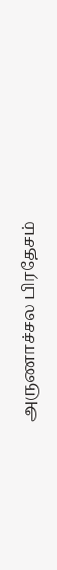அருணாச்சல பிரதேசம்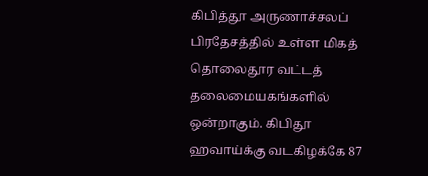கிபித்தூ அருணாச்சலப் பிரதேசத்தில் உள்ள மிகத் தொலைதூர வட்டத் தலைமையகங்களில் ஒன்றாகும். கிபிதூ ஹவாய்க்கு வடகிழக்கே 87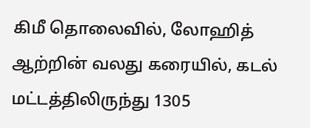கிமீ தொலைவில், லோஹித் ஆற்றின் வலது கரையில், கடல் மட்டத்திலிருந்து 1305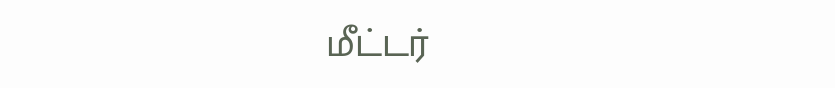மீட்டர்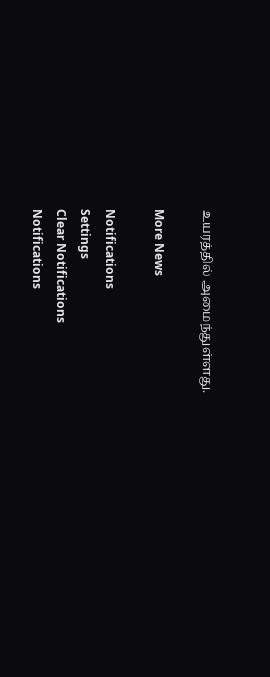உயரத்தில் அமைந்துள்ளது.

More News

Notifications
Settings
Clear Notifications
Notifications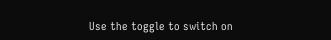Use the toggle to switch on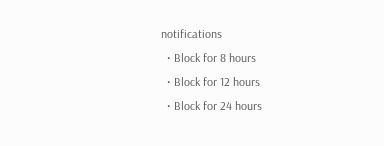notifications
  • Block for 8 hours
  • Block for 12 hours
  • Block for 24 hours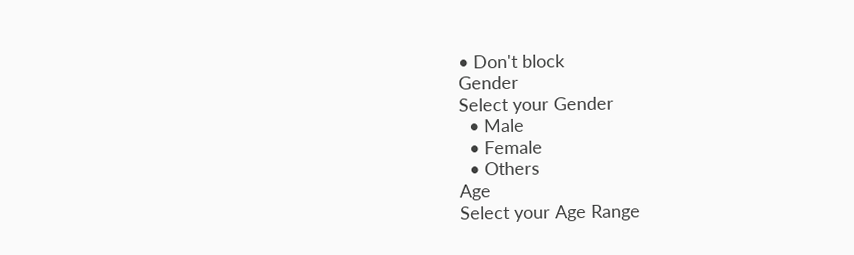• Don't block
Gender
Select your Gender
  • Male
  • Female
  • Others
Age
Select your Age Range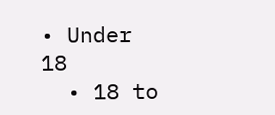• Under 18
  • 18 to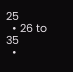25
  • 26 to 35
  •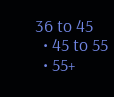36 to 45
  • 45 to 55
  • 55+